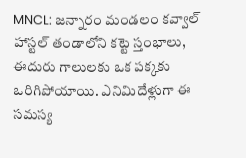MNCL: జన్నారం మండలం కవ్వాల్ హాస్టల్ తండాలోని కట్టె స్తంభాలు, ఈదురు గాలులకు ఒక పక్కకు ఒరిగిపోయాయి. ఎనిమిదేళ్లుగా ఈ సమస్య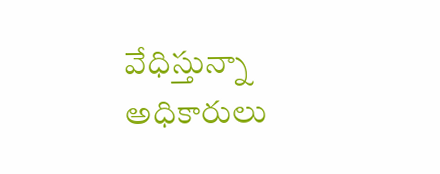వేధిస్తున్నా అధికారులు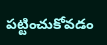పట్టించుకోవడం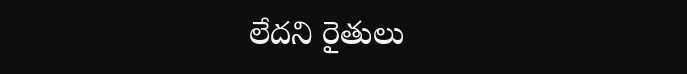లేదని రైతులు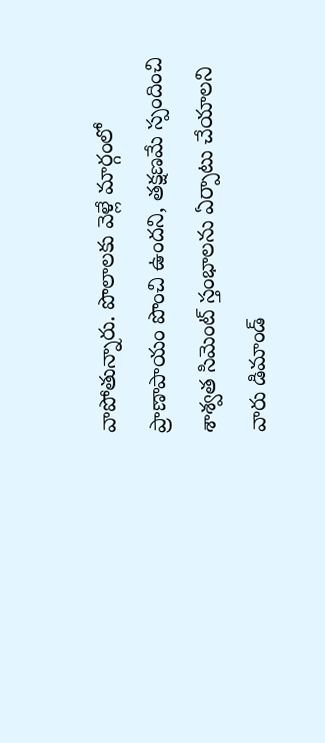వాపోతున్నారు. పొలాలకు వెళ్లే మార్గంలో ప్రాణాపాయం పొంచి ఉందని, తక్షణమే స్పందించి శాశ్వత సిమెంట్ స్తంభాలను ఏర్పాటు చేయాలని వారు డిమాండ్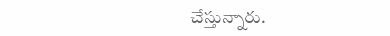చేస్తున్నారు.